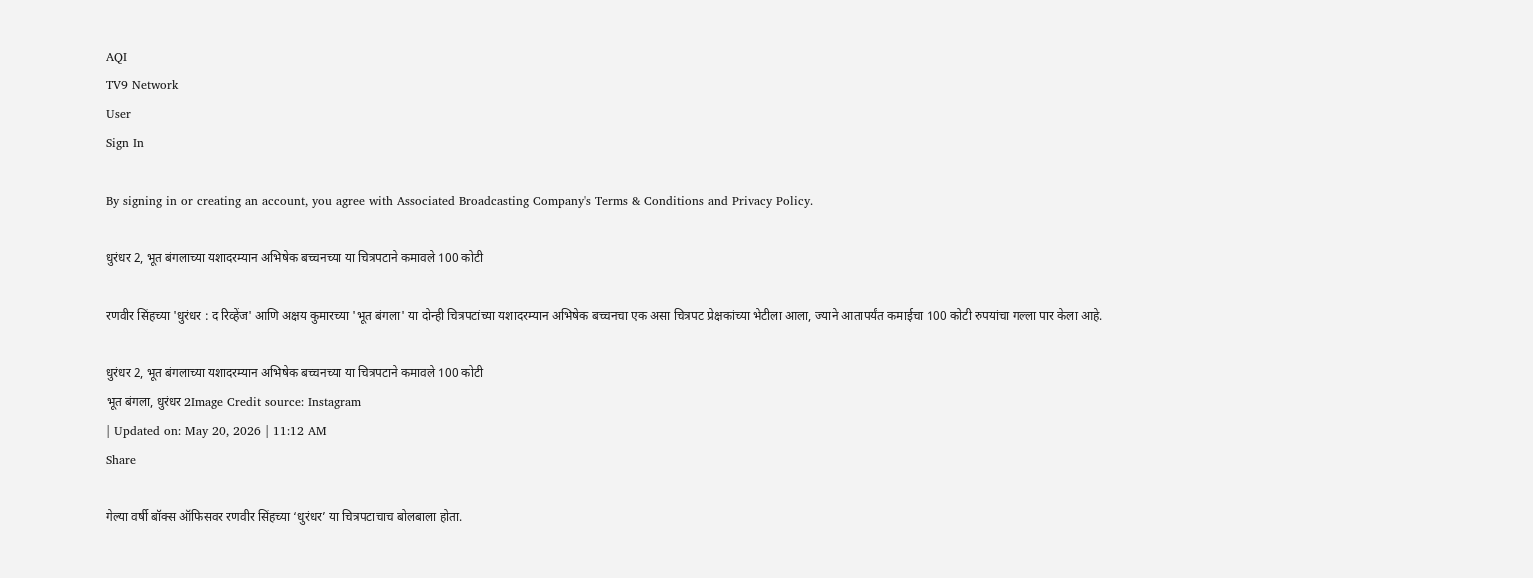AQI
TV9 Network
User
Sign In

By signing in or creating an account, you agree with Associated Broadcasting Company's Terms & Conditions and Privacy Policy.

धुरंधर 2, भूत बंगलाच्या यशादरम्यान अभिषेक बच्चनच्या या चित्रपटाने कमावले 100 कोटी

रणवीर सिंहच्या 'धुरंधर : द रिव्हेंज' आणि अक्षय कुमारच्या 'भूत बंगला' या दोन्ही चित्रपटांच्या यशादरम्यान अभिषेक बच्चनचा एक असा चित्रपट प्रेक्षकांच्या भेटीला आला, ज्याने आतापर्यंत कमाईचा 100 कोटी रुपयांचा गल्ला पार केला आहे.

धुरंधर 2, भूत बंगलाच्या यशादरम्यान अभिषेक बच्चनच्या या चित्रपटाने कमावले 100 कोटी
भूत बंगला, धुरंधर 2Image Credit source: Instagram
| Updated on: May 20, 2026 | 11:12 AM
Share

गेल्या वर्षी बॉक्स ऑफिसवर रणवीर सिंहच्या ‘धुरंधर’ या चित्रपटाचाच बोलबाला होता.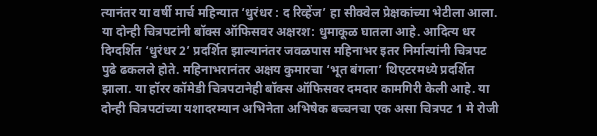त्यानंतर या वर्षी मार्च महिन्यात ‘धुरंधर : द रिव्हेंज’ हा सीक्वेल प्रेक्षकांच्या भेटीला आला. या दोन्ही चित्रपटांनी बॉक्स ऑफिसवर अक्षरश: धुमाकूळ घातला आहे. आदित्य धर दिग्दर्शित ‘धुरंधर 2’ प्रदर्शित झाल्यानंतर जवळपास महिनाभर इतर निर्मात्यांनी चित्रपट पुढे ढकलले होते. महिनाभरानंतर अक्षय कुमारचा ‘भूत बंगला’ थिएटरमध्ये प्रदर्शित झाला. या हॉरर कॉमेडी चित्रपटानेही बॉक्स ऑफिसवर दमदार कामगिरी केली आहे. या दोन्ही चित्रपटांच्या यशादरम्यान अभिनेता अभिषेक बच्चनचा एक असा चित्रपट 1 मे रोजी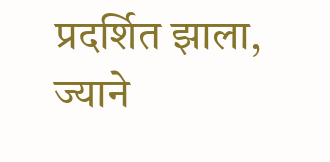प्रदर्शित झाला, ज्याने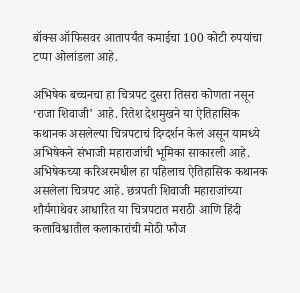बॉक्स ऑफिसवर आतापर्यंत कमाईचा 100 कोटी रुपयांचा टप्पा ओलांडला आहे.

अभिषेक बच्चनचा हा चित्रपट दुसरा तिसरा कोणता नसून ‘राजा शिवाजी’ आहे. रितेश देशमुखने या ऐतिहासिक कथानक असलेल्या चित्रपटाचं दिग्दर्शन केलं असून यामध्ये अभिषेकने संभाजी महाराजांची भूमिका साकारली आहे. अभिषेकच्या करिअरमधील हा पहिलाच ऐतिहासिक कथानक असलेला चित्रपट आहे. छत्रपती शिवाजी महाराजांच्या शौर्यगाथेवर आधारित या चित्रपटात मराठी आणि हिंदी कलाविश्वातील कलाकारांची मोठी फौज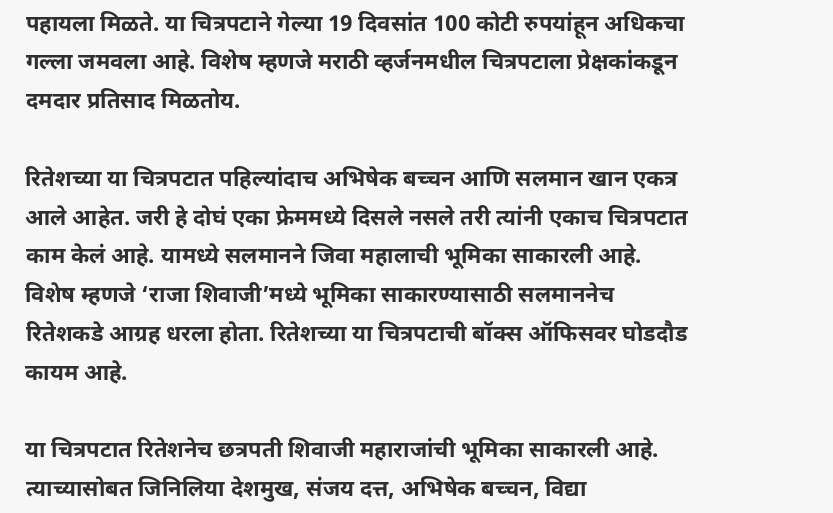पहायला मिळते. या चित्रपटाने गेल्या 19 दिवसांत 100 कोटी रुपयांहून अधिकचा गल्ला जमवला आहे. विशेष म्हणजे मराठी व्हर्जनमधील चित्रपटाला प्रेक्षकांकडून दमदार प्रतिसाद मिळतोय.

रितेशच्या या चित्रपटात पहिल्यांदाच अभिषेक बच्चन आणि सलमान खान एकत्र आले आहेत. जरी हे दोघं एका फ्रेममध्ये दिसले नसले तरी त्यांनी एकाच चित्रपटात काम केलं आहे. यामध्ये सलमानने जिवा महालाची भूमिका साकारली आहे. विशेष म्हणजे ‘राजा शिवाजी’मध्ये भूमिका साकारण्यासाठी सलमाननेच रितेशकडे आग्रह धरला होता. रितेशच्या या चित्रपटाची बॉक्स ऑफिसवर घोडदौड कायम आहे.

या चित्रपटात रितेशनेच छत्रपती शिवाजी महाराजांची भूमिका साकारली आहे. त्याच्यासोबत जिनिलिया देशमुख, संजय दत्त, अभिषेक बच्चन, विद्या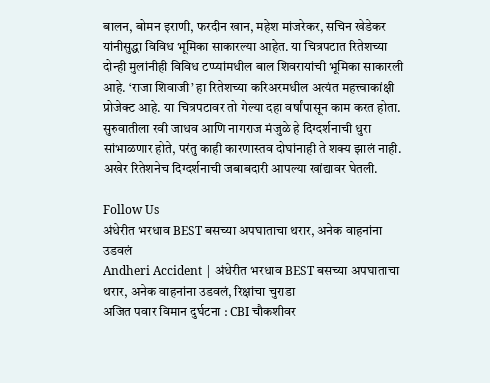बालन, बोमन इराणी, फरदीन खान, महेश मांजरेकर, सचिन खेडेकर यांनीसुद्धा विविध भूमिका साकारल्या आहेत. या चित्रपटात रितेशच्या दोन्ही मुलांनीही विविध टप्प्यांमधील बाल शिवरायांची भूमिका साकारली आहे. ‘राजा शिवाजी’ हा रितेशच्या करिअरमधील अत्यंत महत्त्वाकांक्षी प्रोजेक्ट आहे. या चित्रपटावर तो गेल्या दहा वर्षांपासून काम करत होता. सुरुवातीला रवी जाधव आणि नागराज मंजुळे हे दिग्दर्शनाची धुरा सांभाळणार होते, परंतु काही कारणास्तव दोघांनाही ते शक्य झालं नाही. अखेर रितेशनेच दिग्दर्शनाची जबाबदारी आपल्या खांद्यावर घेतली.

Follow Us
अंधेरीत भरधाव BEST बसच्या अपघाताचा थरार, अनेक वाहनांना उडवलं
Andheri Accident | अंधेरीत भरधाव BEST बसच्या अपघाताचा थरार, अनेक वाहनांना उडवलं, रिक्षांचा चुराडा
अजित पवार विमान दुर्घटना : CBI चौकशीवर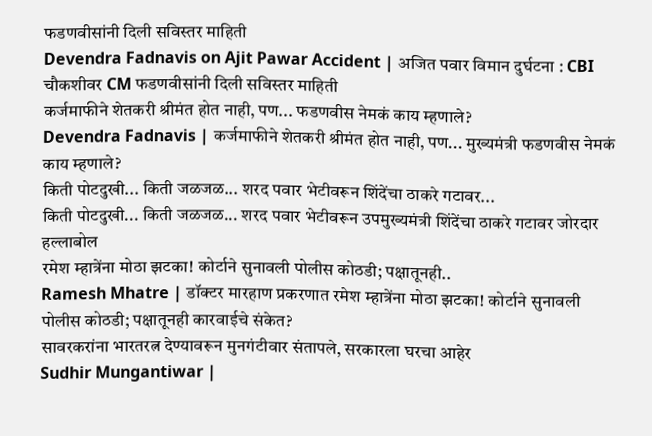फडणवीसांनी दिली सविस्तर माहिती
Devendra Fadnavis on Ajit Pawar Accident | अजित पवार विमान दुर्घटना : CBI चौकशीवर CM फडणवीसांनी दिली सविस्तर माहिती
कर्जमाफीने शेतकरी श्रीमंत होत नाही, पण... फडणवीस नेमकं काय म्हणाले?
Devendra Fadnavis | कर्जमाफीने शेतकरी श्रीमंत होत नाही, पण... मुख्यमंत्री फडणवीस नेमकं काय म्हणाले?
किती पोटदुखी... किती जळजळ... शरद पवार भेटीवरून शिंदेंचा ठाकरे गटावर...
किती पोटदुखी... किती जळजळ... शरद पवार भेटीवरून उपमुख्यमंत्री शिंदेंचा ठाकरे गटावर जोरदार हल्लाबोल
रमेश म्हात्रेंना मोठा झटका! कोर्टाने सुनावली पोलीस कोठडी; पक्षातूनही..
Ramesh Mhatre | डॉक्टर मारहाण प्रकरणात रमेश म्हात्रेंना मोठा झटका! कोर्टाने सुनावली पोलीस कोठडी; पक्षातूनही कारवाईचे संकेत?
सावरकरांना भारतरत्न देण्यावरून मुनगंटीवार संतापले, सरकारला घरचा आहेर
Sudhir Mungantiwar |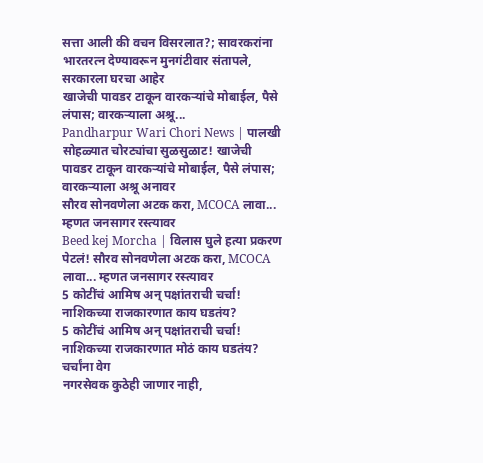सत्ता आली की वचन विसरलात?; सावरकरांना भारतरत्न देण्यावरून मुनगंटीवार संतापले, सरकारला घरचा आहेर
खाजेची पावडर टाकून वारकऱ्यांचे मोबाईल, पैसे लंपास; वारकऱ्याला अश्रू...
Pandharpur Wari Chori News | पालखी सोहळ्यात चोरट्यांचा सुळसुळाट! खाजेची पावडर टाकून वारकऱ्यांचे मोबाईल, पैसे लंपास; वारकऱ्याला अश्रू अनावर
सौरव सोनवणेला अटक करा, MCOCA लावा... म्हणत जनसागर रस्त्यावर
Beed kej Morcha | विलास घुले हत्या प्रकरण पेटलं! सौरव सोनवणेला अटक करा, MCOCA लावा... म्हणत जनसागर रस्त्यावर
5 कोटींचं आमिष अन् पक्षांतराची चर्चा! नाशिकच्या राजकारणात काय घडतंय?
5 कोटींचं आमिष अन् पक्षांतराची चर्चा! नाशिकच्या राजकारणात मोठं काय घडतंय? चर्चांना वेग
नगरसेवक कुठेही जाणार नाही,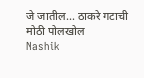जे जातील... ठाकरे गटाची मोठी पोलखोल
Nashik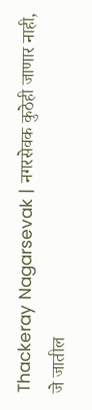Thackeray Nagarsevak | नगरसेवक कुठेही जाणार नाही, जे जातील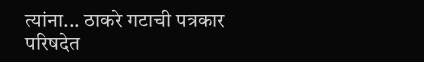त्यांना... ठाकरे गटाची पत्रकार परिषदेत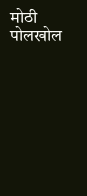मोठी पोलखोल